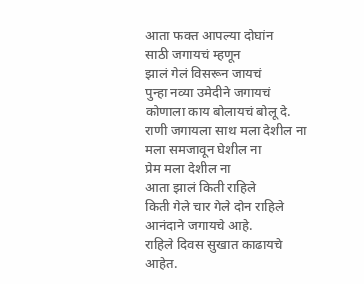आता फक्त आपल्या दोघांन
साठी जगायचं म्हणून
झालं गेलं विसरून जायचं
पुन्हा नव्या उमेदीने जगायचं
कोणाला काय बोलायचं बोलू दे.
राणी जगायला साथ मला देशील ना
मला समजावून घेशील ना
प्रेम मला देशील ना
आता झालं किती राहिले
किती गेले चार गेले दोन राहिले
आनंदाने जगायचे आहे.
राहिले दिवस सुखात काढायचे आहेत.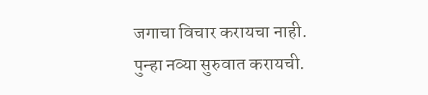जगाचा विचार करायचा नाही.
पुन्हा नव्या सुरुवात करायची.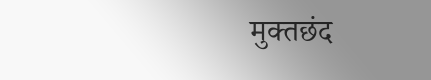मुक्तछंद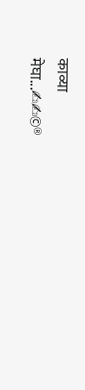काव्या
मेघा...✍✍©®